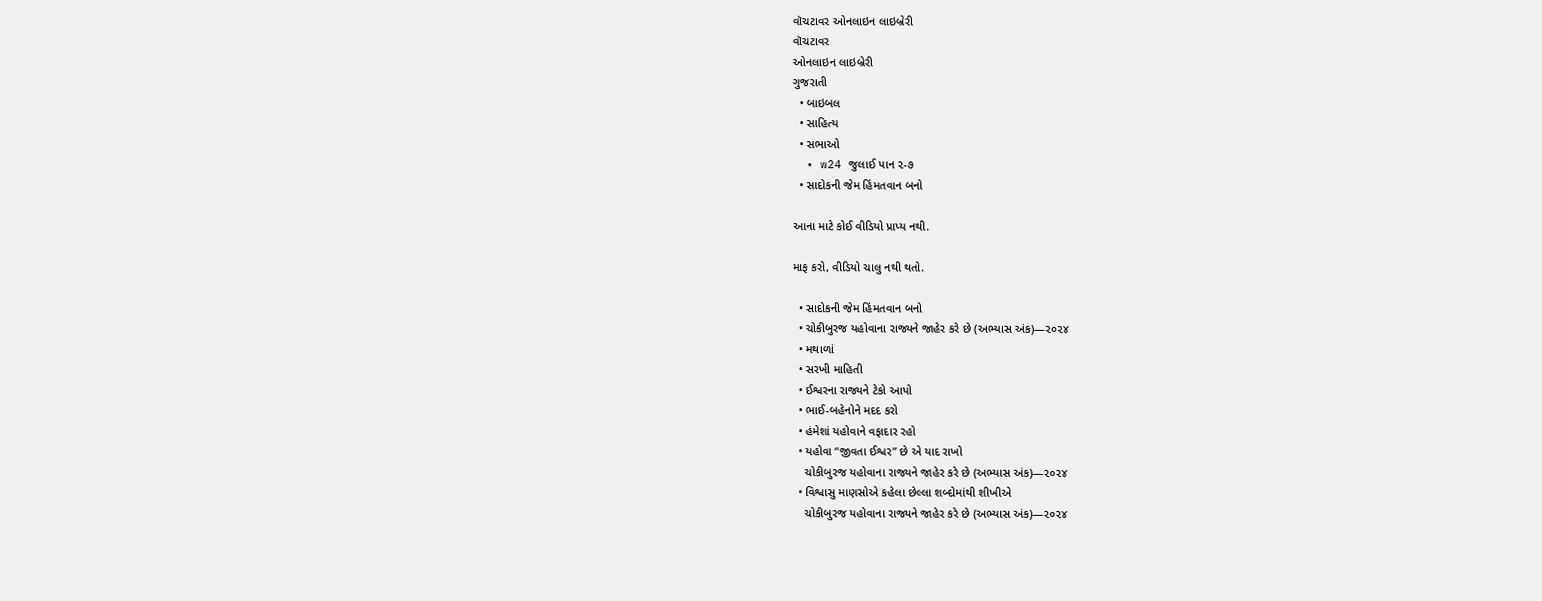વૉચટાવર ઓનલાઇન લાઇબ્રેરી
વૉચટાવર
ઓનલાઇન લાઇબ્રેરી
ગુજરાતી
  • બાઇબલ
  • સાહિત્ય
  • સભાઓ
  • w24 જુલાઈ પાન ૨-૭
  • સાદોકની જેમ હિંમતવાન બનો

આના માટે કોઈ વીડિયો પ્રાપ્ય નથી.

માફ કરો, વીડિયો ચાલુ નથી થતો.

  • સાદોકની જેમ હિંમતવાન બનો
  • ચોકીબુરજ યહોવાના રાજ્યને જાહેર કરે છે (અભ્યાસ અંક)—૨૦૨૪
  • મથાળાં
  • સરખી માહિતી
  • ઈશ્વરના રાજ્યને ટેકો આપો
  • ભાઈ-બહેનોને મદદ કરો
  • હંમેશાં યહોવાને વફાદાર રહો
  • યહોવા “જીવતા ઈશ્વર” છે એ યાદ રાખો
    ચોકીબુરજ યહોવાના રાજ્યને જાહેર કરે છે (અભ્યાસ અંક)—૨૦૨૪
  • વિશ્વાસુ માણસોએ કહેલા છેલ્લા શબ્દોમાંથી શીખીએ
    ચોકીબુરજ યહોવાના રાજ્યને જાહેર કરે છે (અભ્યાસ અંક)—૨૦૨૪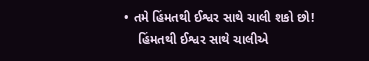• તમે હિંમતથી ઈશ્વર સાથે ચાલી શકો છો!
    હિંમતથી ઈશ્વર સાથે ચાલીએ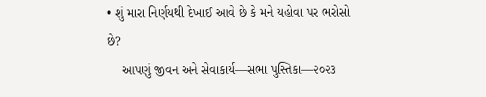• શું મારા નિર્ણયથી દેખાઈ આવે છે કે મને યહોવા પર ભરોસો છે?
    આપણું જીવન અને સેવાકાર્ય—સભા પુસ્તિકા—૨૦૨૩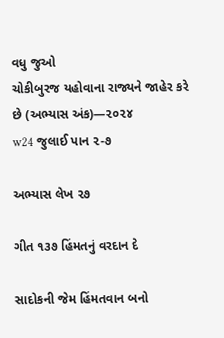વધુ જુઓ
ચોકીબુરજ યહોવાના રાજ્યને જાહેર કરે છે (અભ્યાસ અંક)—૨૦૨૪
w24 જુલાઈ પાન ૨-૭

અભ્યાસ લેખ ૨૭

ગીત ૧૩૭ હિંમતનું વરદાન દે

સાદોકની જેમ હિંમતવાન બનો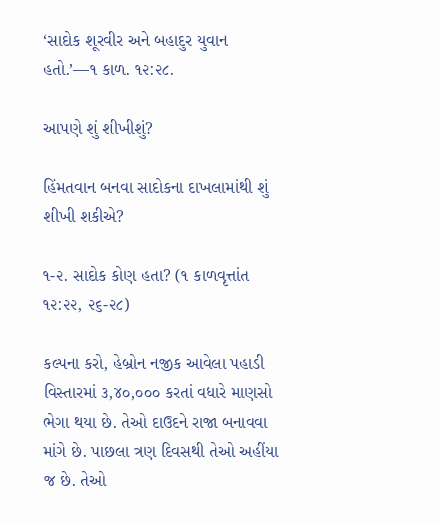‘સાદોક શૂરવીર અને બહાદુર યુવાન હતો.’—૧ કાળ. ૧૨:૨૮.

આપણે શું શીખીશું?

હિંમતવાન બનવા સાદોકના દાખલામાંથી શું શીખી શકીએ?

૧-૨. સાદોક કોણ હતા? (૧ કાળવૃત્તાંત ૧૨:૨૨, ૨૬-૨૮)

કલ્પના કરો, હેબ્રોન નજીક આવેલા પહાડી વિસ્તારમાં ૩,૪૦,૦૦૦ કરતાં વધારે માણસો ભેગા થયા છે. તેઓ દાઉદને રાજા બનાવવા માંગે છે. પાછલા ત્રણ દિવસથી તેઓ અહીંયા જ છે. તેઓ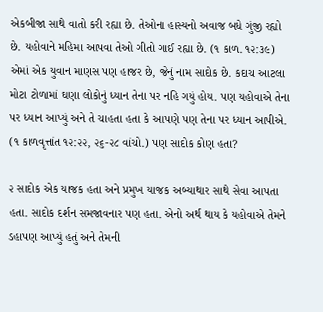એકબીજા સાથે વાતો કરી રહ્યા છે. તેઓના હાસ્યનો અવાજ બધે ગુંજી રહ્યો છે. યહોવાને મહિમા આપવા તેઓ ગીતો ગાઈ રહ્યા છે. (૧ કાળ. ૧૨:૩૯) એમાં એક યુવાન માણસ પણ હાજર છે, જેનું નામ સાદોક છે. કદાચ આટલા મોટા ટોળામાં ઘણા લોકોનું ધ્યાન તેના પર નહિ ગયું હોય. પણ યહોવાએ તેના પર ધ્યાન આપ્યું અને તે ચાહતા હતા કે આપણે પણ તેના પર ધ્યાન આપીએ. (૧ કાળવૃત્તાંત ૧૨:૨૨, ૨૬-૨૮ વાંચો.) પણ સાદોક કોણ હતા?

૨ સાદોક એક યાજક હતા અને પ્રમુખ યાજક અબ્યાથાર સાથે સેવા આપતા હતા. સાદોક દર્શન સમજાવનાર પણ હતા. એનો અર્થ થાય કે યહોવાએ તેમને ડહાપણ આપ્યું હતું અને તેમની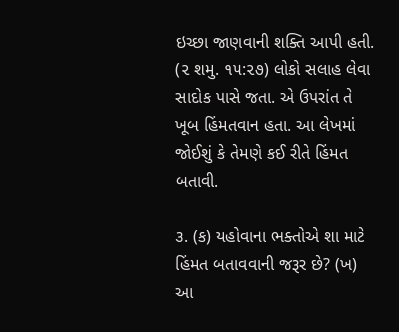ઇચ્છા જાણવાની શક્તિ આપી હતી. (૨ શમુ. ૧૫:૨૭) લોકો સલાહ લેવા સાદોક પાસે જતા. એ ઉપરાંત તે ખૂબ હિંમતવાન હતા. આ લેખમાં જોઈશું કે તેમણે કઈ રીતે હિંમત બતાવી.

૩. (ક) યહોવાના ભક્તોએ શા માટે હિંમત બતાવવાની જરૂર છે? (ખ) આ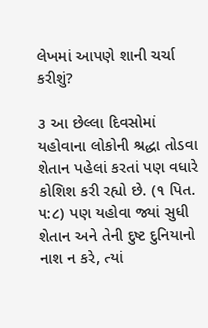લેખમાં આપણે શાની ચર્ચા કરીશું?

૩ આ છેલ્લા દિવસોમાં યહોવાના લોકોની શ્રદ્ધા તોડવા શેતાન પહેલાં કરતાં પણ વધારે કોશિશ કરી રહ્યો છે. (૧ પિત. ૫:૮) પણ યહોવા જ્યાં સુધી શેતાન અને તેની દુષ્ટ દુનિયાનો નાશ ન કરે, ત્યાં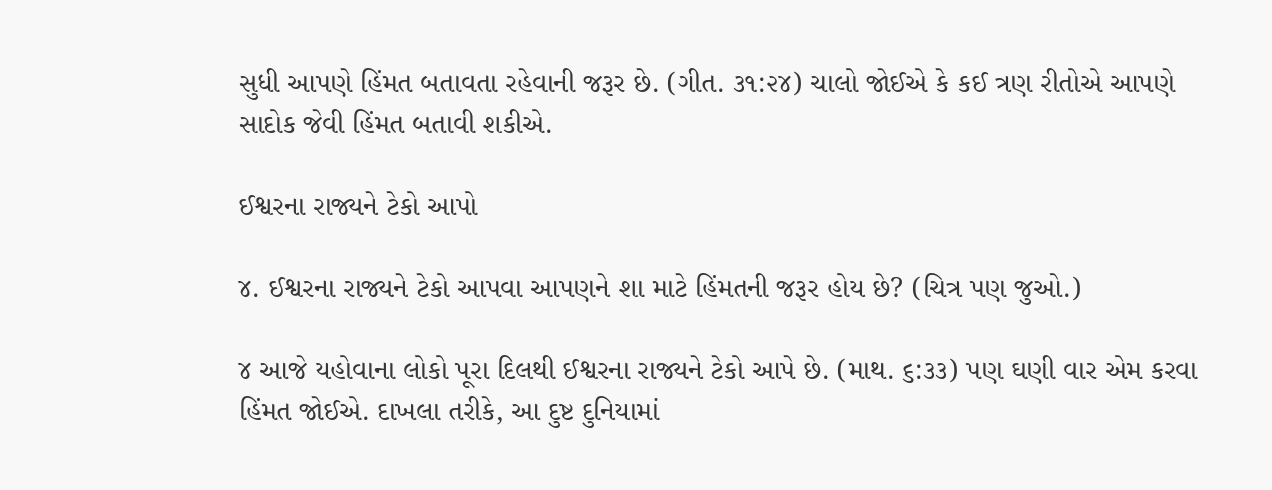સુધી આપણે હિંમત બતાવતા રહેવાની જરૂર છે. (ગીત. ૩૧:૨૪) ચાલો જોઈએ કે કઈ ત્રણ રીતોએ આપણે સાદોક જેવી હિંમત બતાવી શકીએ.

ઈશ્વરના રાજ્યને ટેકો આપો

૪. ઈશ્વરના રાજ્યને ટેકો આપવા આપણને શા માટે હિંમતની જરૂર હોય છે? (ચિત્ર પણ જુઓ.)

૪ આજે યહોવાના લોકો પૂરા દિલથી ઈશ્વરના રાજ્યને ટેકો આપે છે. (માથ. ૬:૩૩) પણ ઘણી વાર એમ કરવા હિંમત જોઈએ. દાખલા તરીકે, આ દુષ્ટ દુનિયામાં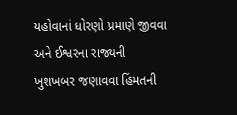યહોવાનાં ધોરણો પ્રમાણે જીવવા અને ઈશ્વરના રાજ્યની ખુશખબર જણાવવા હિંમતની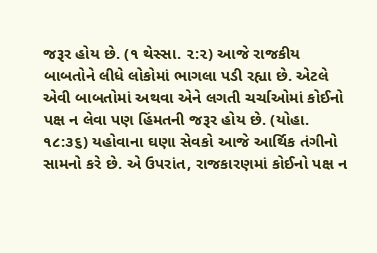જરૂર હોય છે. (૧ થેસ્સા. ૨:૨) આજે રાજકીય બાબતોને લીધે લોકોમાં ભાગલા પડી રહ્યા છે. એટલે એવી બાબતોમાં અથવા એને લગતી ચર્ચાઓમાં કોઈનો પક્ષ ન લેવા પણ હિંમતની જરૂર હોય છે. (યોહા. ૧૮:૩૬) યહોવાના ઘણા સેવકો આજે આર્થિક તંગીનો સામનો કરે છે. એ ઉપરાંત, રાજકારણમાં કોઈનો પક્ષ ન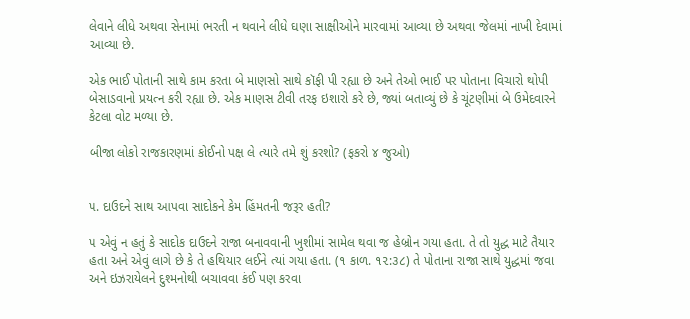લેવાને લીધે અથવા સેનામાં ભરતી ન થવાને લીધે ઘણા સાક્ષીઓને મારવામાં આવ્યા છે અથવા જેલમાં નાખી દેવામાં આવ્યા છે.

એક ભાઈ પોતાની સાથે કામ કરતા બે માણસો સાથે કૉફી પી રહ્યા છે અને તેઓ ભાઈ પર પોતાના વિચારો થોપી બેસાડવાનો પ્રયત્ન કરી રહ્યા છે. એક માણસ ટીવી તરફ ઇશારો કરે છે, જ્યાં બતાવ્યું છે કે ચૂંટણીમાં બે ઉમેદવારને કેટલા વોટ મળ્યા છે.

બીજા લોકો રાજકારણમાં કોઈનો પક્ષ લે ત્યારે તમે શું કરશો? (ફકરો ૪ જુઓ)


૫. દાઉદને સાથ આપવા સાદોકને કેમ હિંમતની જરૂર હતી?

૫ એવું ન હતું કે સાદોક દાઉદને રાજા બનાવવાની ખુશીમાં સામેલ થવા જ હેબ્રોન ગયા હતા. તે તો યુદ્ધ માટે તૈયાર હતા અને એવું લાગે છે કે તે હથિયાર લઈને ત્યાં ગયા હતા. (૧ કાળ. ૧૨:૩૮) તે પોતાના રાજા સાથે યુદ્ધમાં જવા અને ઇઝરાયેલને દુશ્મનોથી બચાવવા કંઈ પણ કરવા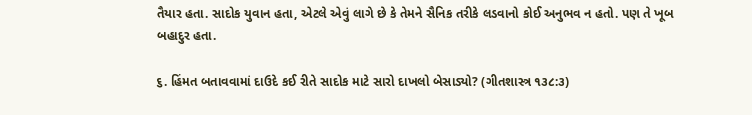તૈયાર હતા. સાદોક યુવાન હતા, એટલે એવું લાગે છે કે તેમને સૈનિક તરીકે લડવાનો કોઈ અનુભવ ન હતો. પણ તે ખૂબ બહાદુર હતા.

૬. હિંમત બતાવવામાં દાઉદે કઈ રીતે સાદોક માટે સારો દાખલો બેસાડ્યો? (ગીતશાસ્ત્ર ૧૩૮:૩)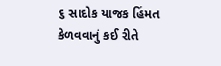૬ સાદોક યાજક હિંમત કેળવવાનું કઈ રીતે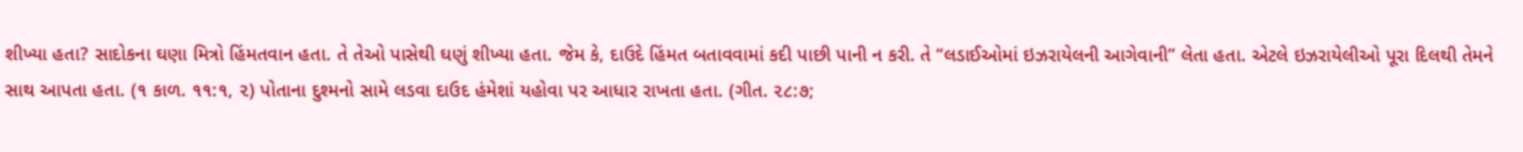શીખ્યા હતા? સાદોકના ઘણા મિત્રો હિંમતવાન હતા. તે તેઓ પાસેથી ઘણું શીખ્યા હતા. જેમ કે, દાઉદે હિંમત બતાવવામાં કદી પાછી પાની ન કરી. તે “લડાઈઓમાં ઇઝરાયેલની આગેવાની” લેતા હતા. એટલે ઇઝરાયેલીઓ પૂરા દિલથી તેમને સાથ આપતા હતા. (૧ કાળ. ૧૧:૧, ૨) પોતાના દુશ્મનો સામે લડવા દાઉદ હંમેશાં યહોવા પર આધાર રાખતા હતા. (ગીત. ૨૮:૭;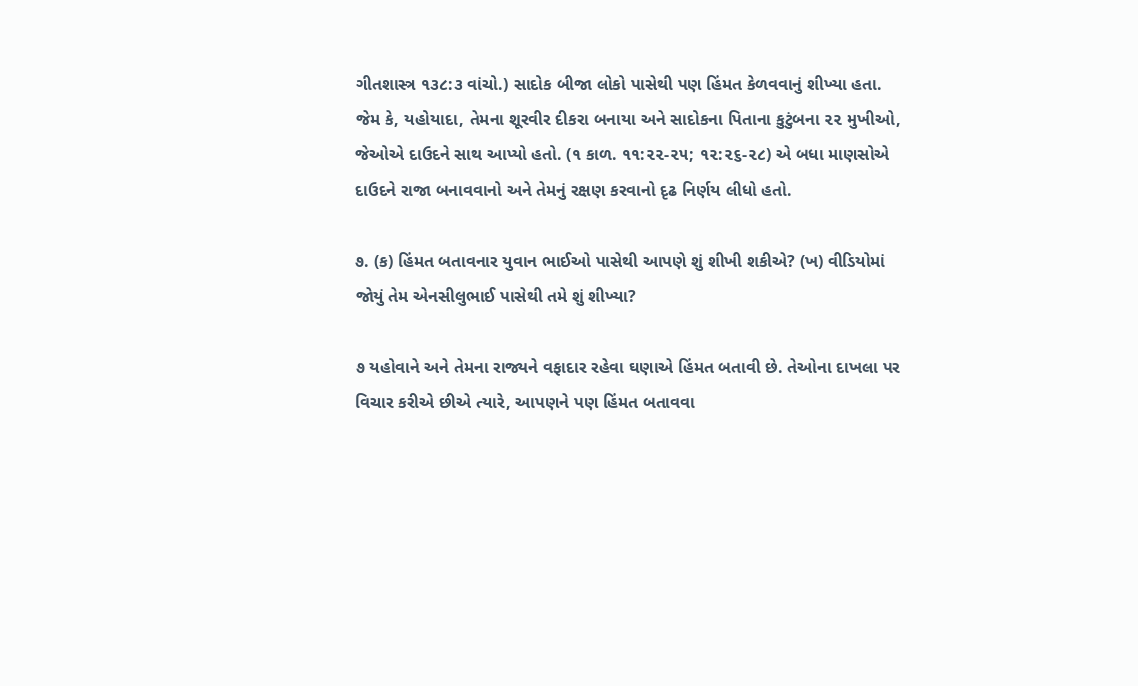ગીતશાસ્ત્ર ૧૩૮:૩ વાંચો.) સાદોક બીજા લોકો પાસેથી પણ હિંમત કેળવવાનું શીખ્યા હતા. જેમ કે, યહોયાદા, તેમના શૂરવીર દીકરા બનાયા અને સાદોકના પિતાના કુટુંબના ૨૨ મુખીઓ, જેઓએ દાઉદને સાથ આપ્યો હતો. (૧ કાળ. ૧૧:૨૨-૨૫; ૧૨:૨૬-૨૮) એ બધા માણસોએ દાઉદને રાજા બનાવવાનો અને તેમનું રક્ષણ કરવાનો દૃઢ નિર્ણય લીધો હતો.

૭. (ક) હિંમત બતાવનાર યુવાન ભાઈઓ પાસેથી આપણે શું શીખી શકીએ? (ખ) વીડિયોમાં જોયું તેમ એનસીલુભાઈ પાસેથી તમે શું શીખ્યા?

૭ યહોવાને અને તેમના રાજ્યને વફાદાર રહેવા ઘણાએ હિંમત બતાવી છે. તેઓના દાખલા પર વિચાર કરીએ છીએ ત્યારે, આપણને પણ હિંમત બતાવવા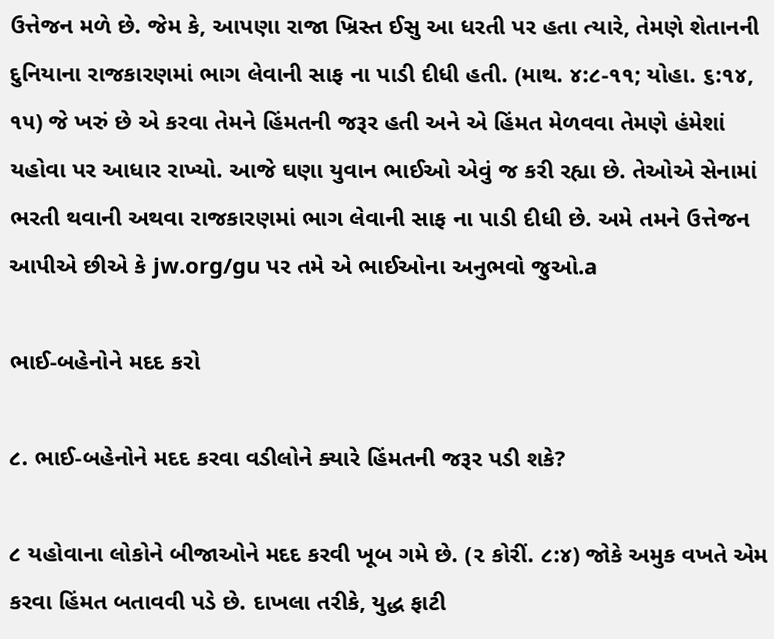ઉત્તેજન મળે છે. જેમ કે, આપણા રાજા ખ્રિસ્ત ઈસુ આ ધરતી પર હતા ત્યારે, તેમણે શેતાનની દુનિયાના રાજકારણમાં ભાગ લેવાની સાફ ના પાડી દીધી હતી. (માથ. ૪:૮-૧૧; યોહા. ૬:૧૪, ૧૫) જે ખરું છે એ કરવા તેમને હિંમતની જરૂર હતી અને એ હિંમત મેળવવા તેમણે હંમેશાં યહોવા પર આધાર રાખ્યો. આજે ઘણા યુવાન ભાઈઓ એવું જ કરી રહ્યા છે. તેઓએ સેનામાં ભરતી થવાની અથવા રાજકારણમાં ભાગ લેવાની સાફ ના પાડી દીધી છે. અમે તમને ઉત્તેજન આપીએ છીએ કે jw.org/gu પર તમે એ ભાઈઓના અનુભવો જુઓ.a

ભાઈ-બહેનોને મદદ કરો

૮. ભાઈ-બહેનોને મદદ કરવા વડીલોને ક્યારે હિંમતની જરૂર પડી શકે?

૮ યહોવાના લોકોને બીજાઓને મદદ કરવી ખૂબ ગમે છે. (૨ કોરીં. ૮:૪) જોકે અમુક વખતે એમ કરવા હિંમત બતાવવી પડે છે. દાખલા તરીકે, યુદ્ધ ફાટી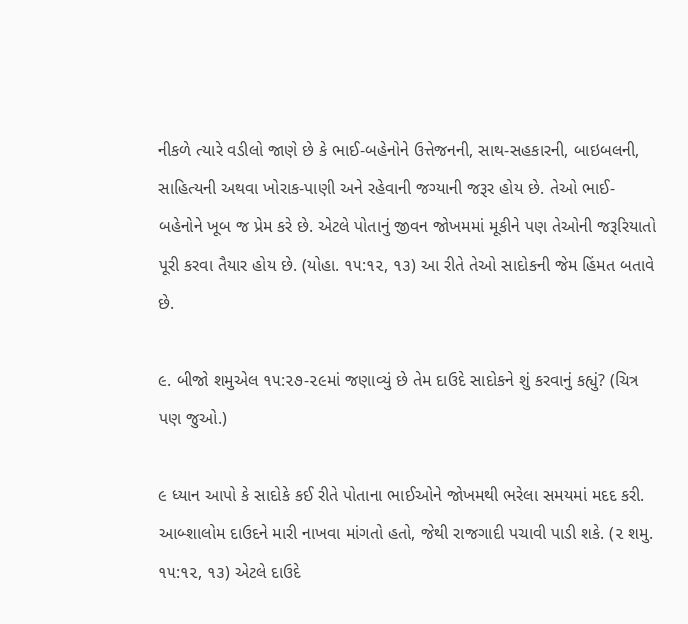નીકળે ત્યારે વડીલો જાણે છે કે ભાઈ-બહેનોને ઉત્તેજનની, સાથ-સહકારની, બાઇબલની, સાહિત્યની અથવા ખોરાક-પાણી અને રહેવાની જગ્યાની જરૂર હોય છે. તેઓ ભાઈ-બહેનોને ખૂબ જ પ્રેમ કરે છે. એટલે પોતાનું જીવન જોખમમાં મૂકીને પણ તેઓની જરૂરિયાતો પૂરી કરવા તૈયાર હોય છે. (યોહા. ૧૫:૧૨, ૧૩) આ રીતે તેઓ સાદોકની જેમ હિંમત બતાવે છે.

૯. બીજો શમુએલ ૧૫:૨૭-૨૯માં જણાવ્યું છે તેમ દાઉદે સાદોકને શું કરવાનું કહ્યું? (ચિત્ર પણ જુઓ.)

૯ ધ્યાન આપો કે સાદોકે કઈ રીતે પોતાના ભાઈઓને જોખમથી ભરેલા સમયમાં મદદ કરી. આબ્શાલોમ દાઉદને મારી નાખવા માંગતો હતો, જેથી રાજગાદી પચાવી પાડી શકે. (૨ શમુ. ૧૫:૧૨, ૧૩) એટલે દાઉદે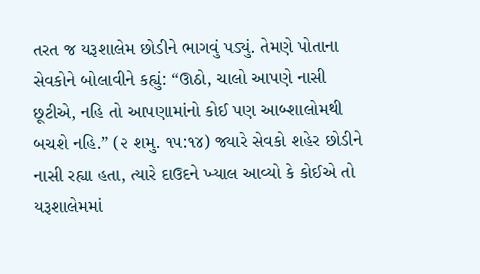તરત જ યરૂશાલેમ છોડીને ભાગવું પડ્યું. તેમણે પોતાના સેવકોને બોલાવીને કહ્યું: “ઊઠો, ચાલો આપણે નાસી છૂટીએ, નહિ તો આપણામાંનો કોઈ પણ આબ્શાલોમથી બચશે નહિ.” (૨ શમુ. ૧૫:૧૪) જ્યારે સેવકો શહેર છોડીને નાસી રહ્યા હતા, ત્યારે દાઉદને ખ્યાલ આવ્યો કે કોઈએ તો યરૂશાલેમમાં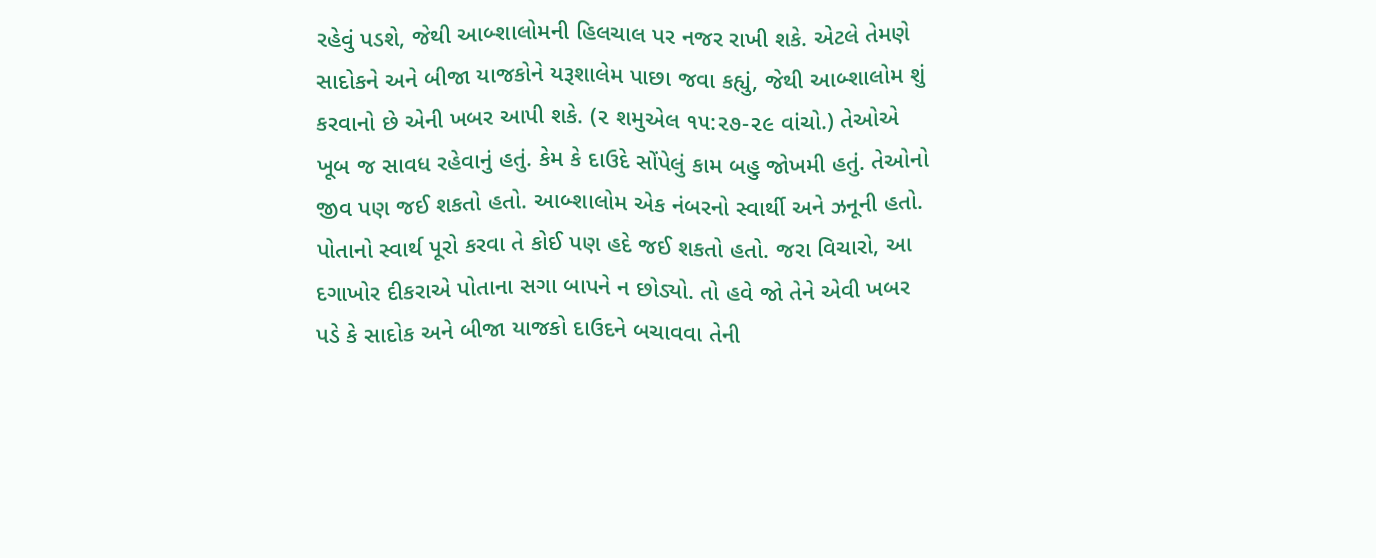રહેવું પડશે, જેથી આબ્શાલોમની હિલચાલ પર નજર રાખી શકે. એટલે તેમણે સાદોકને અને બીજા યાજકોને યરૂશાલેમ પાછા જવા કહ્યું, જેથી આબ્શાલોમ શું કરવાનો છે એની ખબર આપી શકે. (૨ શમુએલ ૧૫:૨૭-૨૯ વાંચો.) તેઓએ ખૂબ જ સાવધ રહેવાનું હતું. કેમ કે દાઉદે સોંપેલું કામ બહુ જોખમી હતું. તેઓનો જીવ પણ જઈ શકતો હતો. આબ્શાલોમ એક નંબરનો સ્વાર્થી અને ઝનૂની હતો. પોતાનો સ્વાર્થ પૂરો કરવા તે કોઈ પણ હદે જઈ શકતો હતો. જરા વિચારો, આ દગાખોર દીકરાએ પોતાના સગા બાપને ન છોડ્યો. તો હવે જો તેને એવી ખબર પડે કે સાદોક અને બીજા યાજકો દાઉદને બચાવવા તેની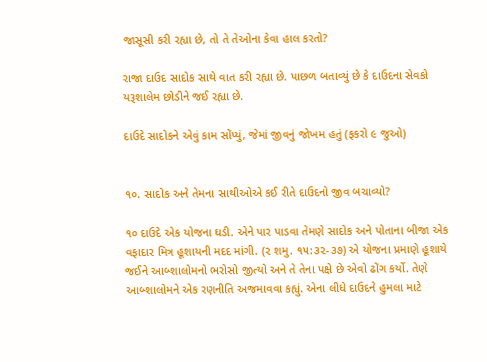જાસૂસી કરી રહ્યા છે, તો તે તેઓના કેવા હાલ કરતો?

રાજા દાઉદ સાદોક સાથે વાત કરી રહ્યા છે. પાછળ બતાવ્યું છે કે દાઉદના સેવકો યરૂશાલેમ છોડીને જઈ રહ્યા છે.

દાઉદે સાદોકને એવું કામ સોંપ્યું, જેમાં જીવનું જોખમ હતું (ફકરો ૯ જુઓ)


૧૦. સાદોક અને તેમના સાથીઓએ કઈ રીતે દાઉદનો જીવ બચાવ્યો?

૧૦ દાઉદે એક યોજના ઘડી. એને પાર પાડવા તેમણે સાદોક અને પોતાના બીજા એક વફાદાર મિત્ર હૂશાયની મદદ માંગી. (૨ શમુ. ૧૫:૩૨-૩૭) એ યોજના પ્રમાણે હૂશાયે જઈને આબ્શાલોમનો ભરોસો જીત્યો અને તે તેના પક્ષે છે એવો ઢોંગ કર્યો. તેણે આબ્શાલોમને એક રણનીતિ અજમાવવા કહ્યું. એના લીધે દાઉદને હુમલા માટે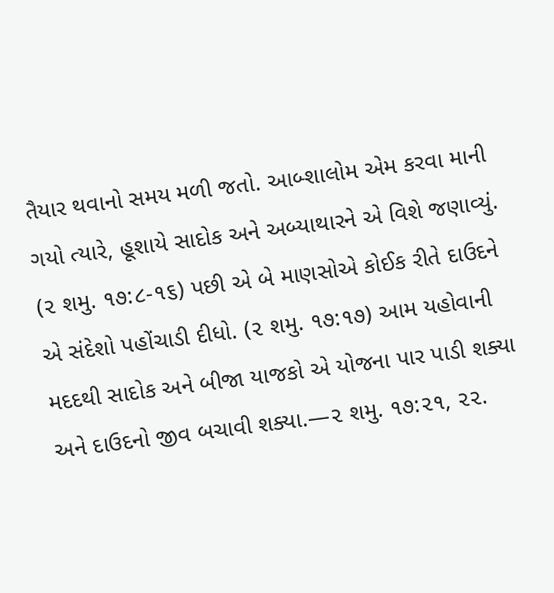તૈયાર થવાનો સમય મળી જતો. આબ્શાલોમ એમ કરવા માની ગયો ત્યારે, હૂશાયે સાદોક અને અબ્યાથારને એ વિશે જણાવ્યું. (૨ શમુ. ૧૭:૮-૧૬) પછી એ બે માણસોએ કોઈક રીતે દાઉદને એ સંદેશો પહોંચાડી દીધો. (૨ શમુ. ૧૭:૧૭) આમ યહોવાની મદદથી સાદોક અને બીજા યાજકો એ યોજના પાર પાડી શક્યા અને દાઉદનો જીવ બચાવી શક્યા.—૨ શમુ. ૧૭:૨૧, ૨૨.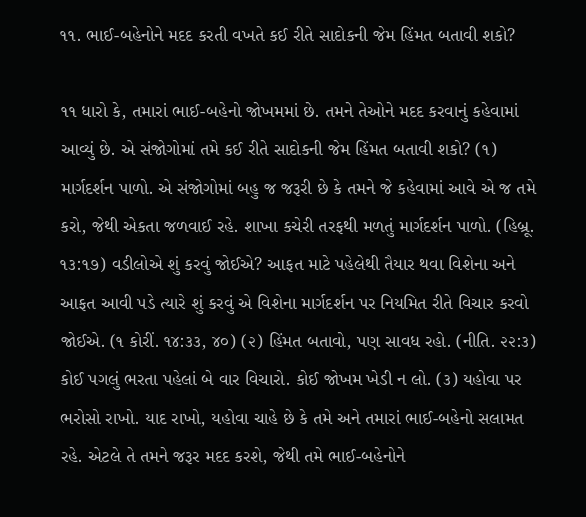૧૧. ભાઈ-બહેનોને મદદ કરતી વખતે કઈ રીતે સાદોકની જેમ હિંમત બતાવી શકો?

૧૧ ધારો કે, તમારાં ભાઈ-બહેનો જોખમમાં છે. તમને તેઓને મદદ કરવાનું કહેવામાં આવ્યું છે. એ સંજોગોમાં તમે કઈ રીતે સાદોકની જેમ હિંમત બતાવી શકો? (૧) માર્ગદર્શન પાળો. એ સંજોગોમાં બહુ જ જરૂરી છે કે તમને જે કહેવામાં આવે એ જ તમે કરો, જેથી એકતા જળવાઈ રહે. શાખા કચેરી તરફથી મળતું માર્ગદર્શન પાળો. (હિબ્રૂ. ૧૩:૧૭) વડીલોએ શું કરવું જોઈએ? આફત માટે પહેલેથી તૈયાર થવા વિશેના અને આફત આવી પડે ત્યારે શું કરવું એ વિશેના માર્ગદર્શન પર નિયમિત રીતે વિચાર કરવો જોઈએ. (૧ કોરીં. ૧૪:૩૩, ૪૦) (૨) હિંમત બતાવો, પણ સાવધ રહો. (નીતિ. ૨૨:૩) કોઈ પગલું ભરતા પહેલાં બે વાર વિચારો. કોઈ જોખમ ખેડી ન લો. (૩) યહોવા પર ભરોસો રાખો. યાદ રાખો, યહોવા ચાહે છે કે તમે અને તમારાં ભાઈ-બહેનો સલામત રહે. એટલે તે તમને જરૂર મદદ કરશે, જેથી તમે ભાઈ-બહેનોને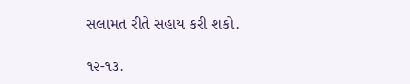સલામત રીતે સહાય કરી શકો.

૧૨-૧૩.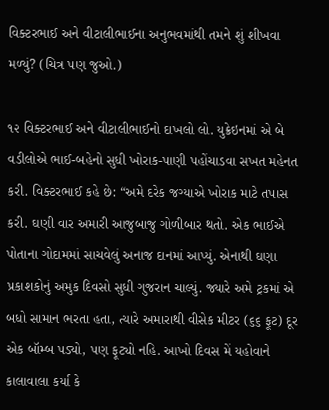વિક્ટરભાઈ અને વીટાલીભાઈના અનુભવમાંથી તમને શું શીખવા મળ્યું? (ચિત્ર પણ જુઓ.)

૧૨ વિક્ટરભાઈ અને વીટાલીભાઈનો દાખલો લો. યુક્રેઇનમાં એ બે વડીલોએ ભાઈ-બહેનો સુધી ખોરાક-પાણી પહોંચાડવા સખત મહેનત કરી. વિક્ટરભાઈ કહે છે: “અમે દરેક જગ્યાએ ખોરાક માટે તપાસ કરી. ઘણી વાર અમારી આજુબાજુ ગોળીબાર થતો. એક ભાઈએ પોતાના ગોદામમાં સાચવેલું અનાજ દાનમાં આપ્યું. એનાથી ઘણા પ્રકાશકોનું અમુક દિવસો સુધી ગુજરાન ચાલ્યું. જ્યારે અમે ટ્રકમાં એ બધો સામાન ભરતા હતા, ત્યારે અમારાથી વીસેક મીટર (૬૬ ફૂટ) દૂર એક બૉમ્બ પડ્યો, પણ ફૂટ્યો નહિ. આખો દિવસ મેં યહોવાને કાલાવાલા કર્યા કે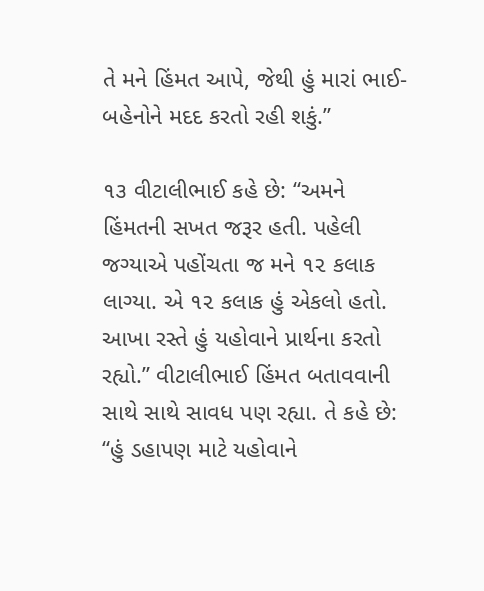તે મને હિંમત આપે, જેથી હું મારાં ભાઈ-બહેનોને મદદ કરતો રહી શકું.”

૧૩ વીટાલીભાઈ કહે છે: “અમને હિંમતની સખત જરૂર હતી. પહેલી જગ્યાએ પહોંચતા જ મને ૧૨ કલાક લાગ્યા. એ ૧૨ કલાક હું એકલો હતો. આખા રસ્તે હું યહોવાને પ્રાર્થના કરતો રહ્યો.” વીટાલીભાઈ હિંમત બતાવવાની સાથે સાથે સાવધ પણ રહ્યા. તે કહે છે: “હું ડહાપણ માટે યહોવાને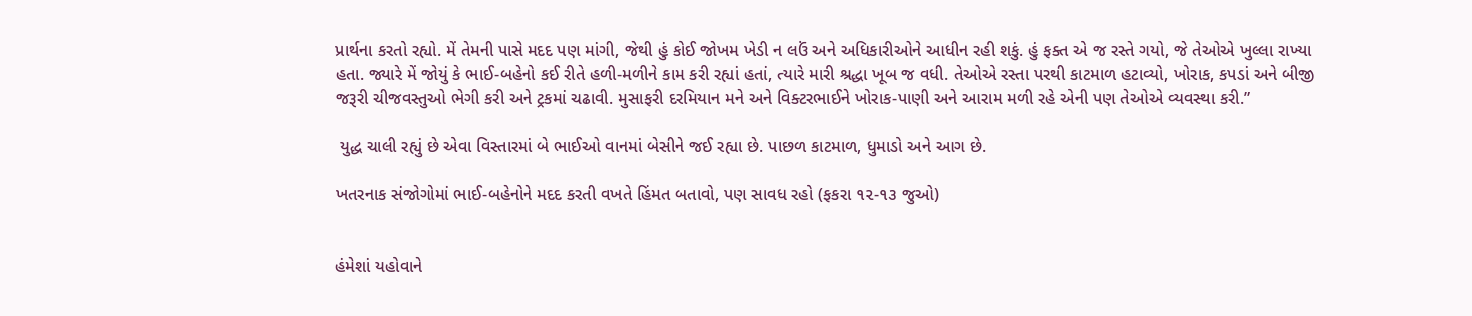પ્રાર્થના કરતો રહ્યો. મેં તેમની પાસે મદદ પણ માંગી, જેથી હું કોઈ જોખમ ખેડી ન લઉં અને અધિકારીઓને આધીન રહી શકું. હું ફક્ત એ જ રસ્તે ગયો, જે તેઓએ ખુલ્લા રાખ્યા હતા. જ્યારે મેં જોયું કે ભાઈ-બહેનો કઈ રીતે હળી-મળીને કામ કરી રહ્યાં હતાં, ત્યારે મારી શ્રદ્ધા ખૂબ જ વધી. તેઓએ રસ્તા પરથી કાટમાળ હટાવ્યો, ખોરાક, કપડાં અને બીજી જરૂરી ચીજવસ્તુઓ ભેગી કરી અને ટ્રકમાં ચઢાવી. મુસાફરી દરમિયાન મને અને વિક્ટરભાઈને ખોરાક-પાણી અને આરામ મળી રહે એની પણ તેઓએ વ્યવસ્થા કરી.”

 યુદ્ધ ચાલી રહ્યું છે એવા વિસ્તારમાં બે ભાઈઓ વાનમાં બેસીને જઈ રહ્યા છે. પાછળ કાટમાળ, ધુમાડો અને આગ છે.

ખતરનાક સંજોગોમાં ભાઈ-બહેનોને મદદ કરતી વખતે હિંમત બતાવો, પણ સાવધ રહો (ફકરા ૧૨-૧૩ જુઓ)


હંમેશાં યહોવાને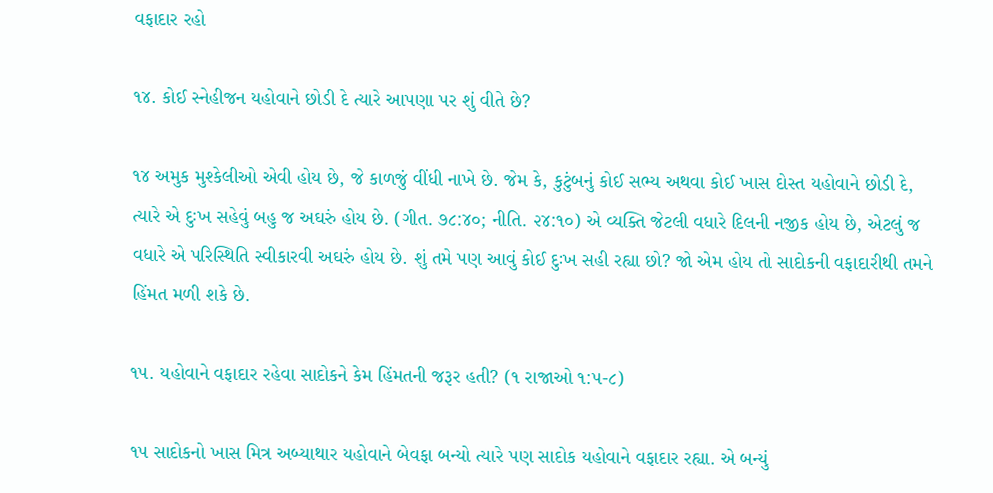વફાદાર રહો

૧૪. કોઈ સ્નેહીજન યહોવાને છોડી દે ત્યારે આપણા પર શું વીતે છે?

૧૪ અમુક મુશ્કેલીઓ એવી હોય છે, જે કાળજું વીંધી નાખે છે. જેમ કે, કુટુંબનું કોઈ સભ્ય અથવા કોઈ ખાસ દોસ્ત યહોવાને છોડી દે, ત્યારે એ દુઃખ સહેવું બહુ જ અઘરું હોય છે. (ગીત. ૭૮:૪૦; નીતિ. ૨૪:૧૦) એ વ્યક્તિ જેટલી વધારે દિલની નજીક હોય છે, એટલું જ વધારે એ પરિસ્થિતિ સ્વીકારવી અઘરું હોય છે. શું તમે પણ આવું કોઈ દુઃખ સહી રહ્યા છો? જો એમ હોય તો સાદોકની વફાદારીથી તમને હિંમત મળી શકે છે.

૧૫. યહોવાને વફાદાર રહેવા સાદોકને કેમ હિંમતની જરૂર હતી? (૧ રાજાઓ ૧:૫-૮)

૧૫ સાદોકનો ખાસ મિત્ર અબ્યાથાર યહોવાને બેવફા બન્યો ત્યારે પણ સાદોક યહોવાને વફાદાર રહ્યા. એ બન્યું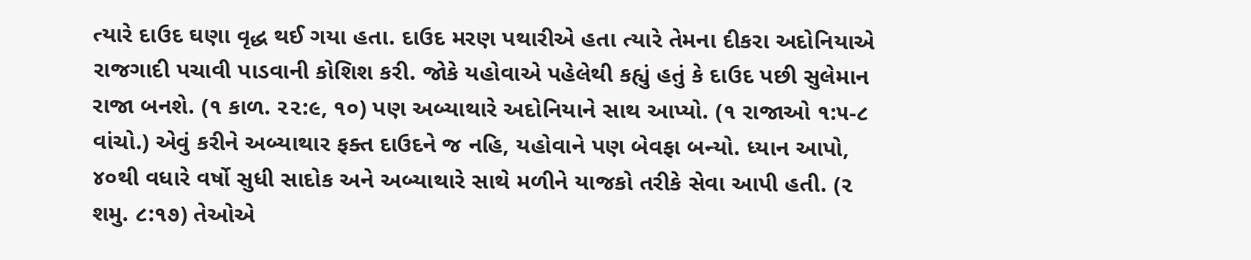ત્યારે દાઉદ ઘણા વૃદ્ધ થઈ ગયા હતા. દાઉદ મરણ પથારીએ હતા ત્યારે તેમના દીકરા અદોનિયાએ રાજગાદી પચાવી પાડવાની કોશિશ કરી. જોકે યહોવાએ પહેલેથી કહ્યું હતું કે દાઉદ પછી સુલેમાન રાજા બનશે. (૧ કાળ. ૨૨:૯, ૧૦) પણ અબ્યાથારે અદોનિયાને સાથ આપ્યો. (૧ રાજાઓ ૧:૫-૮ વાંચો.) એવું કરીને અબ્યાથાર ફક્ત દાઉદને જ નહિ, યહોવાને પણ બેવફા બન્યો. ધ્યાન આપો, ૪૦થી વધારે વર્ષો સુધી સાદોક અને અબ્યાથારે સાથે મળીને યાજકો તરીકે સેવા આપી હતી. (૨ શમુ. ૮:૧૭) તેઓએ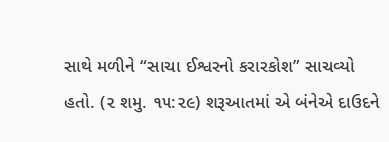સાથે મળીને “સાચા ઈશ્વરનો કરારકોશ” સાચવ્યો હતો. (૨ શમુ. ૧૫:૨૯) શરૂઆતમાં એ બંનેએ દાઉદને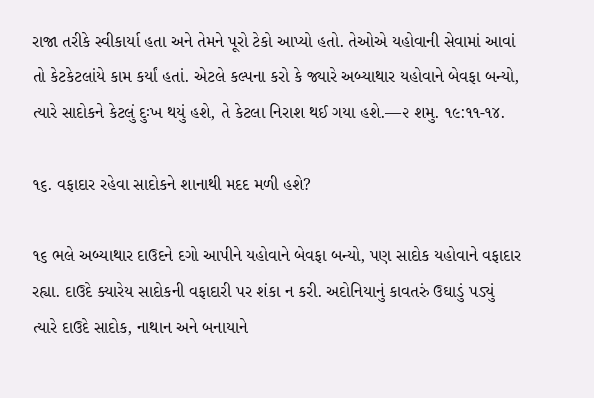રાજા તરીકે સ્વીકાર્યા હતા અને તેમને પૂરો ટેકો આપ્યો હતો. તેઓએ યહોવાની સેવામાં આવાં તો કેટકેટલાંયે કામ કર્યાં હતાં. એટલે કલ્પના કરો કે જ્યારે અબ્યાથાર યહોવાને બેવફા બન્યો, ત્યારે સાદોકને કેટલું દુઃખ થયું હશે, તે કેટલા નિરાશ થઈ ગયા હશે.—૨ શમુ. ૧૯:૧૧-૧૪.

૧૬. વફાદાર રહેવા સાદોકને શાનાથી મદદ મળી હશે?

૧૬ ભલે અબ્યાથાર દાઉદને દગો આપીને યહોવાને બેવફા બન્યો, પણ સાદોક યહોવાને વફાદાર રહ્યા. દાઉદે ક્યારેય સાદોકની વફાદારી પર શંકા ન કરી. અદોનિયાનું કાવતરું ઉઘાડું પડ્યું ત્યારે દાઉદે સાદોક, નાથાન અને બનાયાને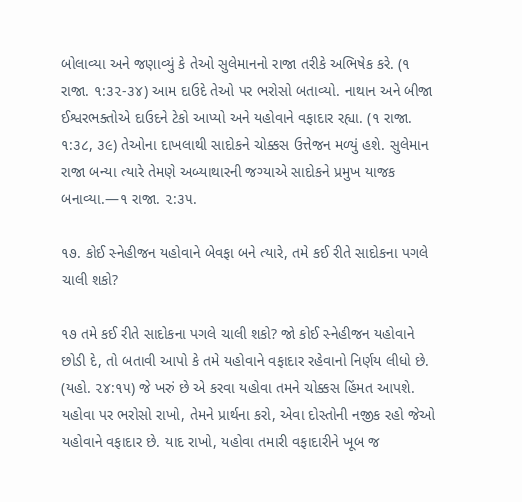બોલાવ્યા અને જણાવ્યું કે તેઓ સુલેમાનનો રાજા તરીકે અભિષેક કરે. (૧ રાજા. ૧:૩૨-૩૪) આમ દાઉદે તેઓ પર ભરોસો બતાવ્યો. નાથાન અને બીજા ઈશ્વરભક્તોએ દાઉદને ટેકો આપ્યો અને યહોવાને વફાદાર રહ્યા. (૧ રાજા. ૧:૩૮, ૩૯) તેઓના દાખલાથી સાદોકને ચોક્કસ ઉત્તેજન મળ્યું હશે. સુલેમાન રાજા બન્યા ત્યારે તેમણે અબ્યાથારની જગ્યાએ સાદોકને પ્રમુખ યાજક બનાવ્યા.—૧ રાજા. ૨:૩૫.

૧૭. કોઈ સ્નેહીજન યહોવાને બેવફા બને ત્યારે, તમે કઈ રીતે સાદોકના પગલે ચાલી શકો?

૧૭ તમે કઈ રીતે સાદોકના પગલે ચાલી શકો? જો કોઈ સ્નેહીજન યહોવાને છોડી દે, તો બતાવી આપો કે તમે યહોવાને વફાદાર રહેવાનો નિર્ણય લીધો છે. (યહો. ૨૪:૧૫) જે ખરું છે એ કરવા યહોવા તમને ચોક્કસ હિંમત આપશે. યહોવા પર ભરોસો રાખો, તેમને પ્રાર્થના કરો, એવા દોસ્તોની નજીક રહો જેઓ યહોવાને વફાદાર છે. યાદ રાખો, યહોવા તમારી વફાદારીને ખૂબ જ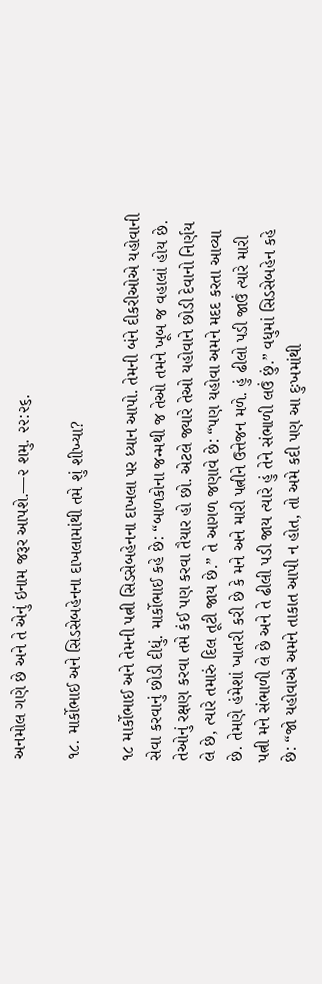અનમોલ ગણે છે અને તે એનું ઇનામ જરૂર આપશે.—૨ શમુ. ૨૨:૨૬.

૧૮. માર્કોભાઈ અને સિડસેબહેનના દાખલામાંથી તમે શું શીખ્યા?

૧૮ માર્કોભાઈ અને તેમની પત્ની સિડસેબહેનના દાખલા પર ધ્યાન આપો. તેમની બંને દીકરીઓએ યહોવાની સેવા કરવાનું છોડી દીધું. માર્કોભાઈ કહે છે: “બાળકોના જન્મથી જ તેઓ તમને ખૂબ જ વહાલાં હોય છે. તેઓનું રક્ષણ કરવા તમે કંઈ પણ કરવા તૈયાર હો છો. એટલે જ્યારે તેઓ યહોવાને છોડી દેવાનો નિર્ણય લે છે, ત્યારે તમારું દિલ તૂટી જાય છે.” તે આગળ જણાવે છે: “પણ યહોવા અમને મદદ કરતા આવ્યા છે. તેમણે હંમેશાં ખાતરી કરી છે કે મને અને મારી પત્નીને ઉત્તેજન મળે. હું ઢીલો પડી જાઉં ત્યારે મારી પત્ની મને સંભાળી લે છે અને તે ઢીલી પડી જાય ત્યારે હું તેને સંભાળી લઉં છું.” વધુમાં સિડસેબહેન કહે છે: “જો યહોવાએ અમને તાકાત આપી ન હોત, તો અમે કદી પણ આ દુઃખમાંથી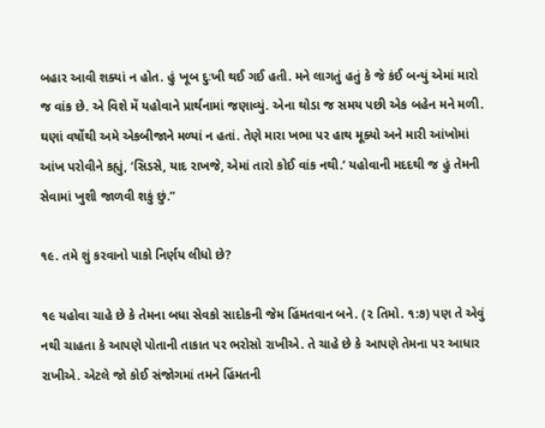બહાર આવી શક્યાં ન હોત. હું ખૂબ દુઃખી થઈ ગઈ હતી. મને લાગતું હતું કે જે કંઈ બન્યું એમાં મારો જ વાંક છે. એ વિશે મેં યહોવાને પ્રાર્થનામાં જણાવ્યું. એના થોડા જ સમય પછી એક બહેન મને મળી. ઘણાં વર્ષોથી અમે એકબીજાને મળ્યાં ન હતાં. તેણે મારા ખભા પર હાથ મૂક્યો અને મારી આંખોમાં આંખ પરોવીને કહ્યું, ‘સિડસે, યાદ રાખજે, એમાં તારો કોઈ વાંક નથી.’ યહોવાની મદદથી જ હું તેમની સેવામાં ખુશી જાળવી શકું છું.”

૧૯. તમે શું કરવાનો પાકો નિર્ણય લીધો છે?

૧૯ યહોવા ચાહે છે કે તેમના બધા સેવકો સાદોકની જેમ હિંમતવાન બને. (૨ તિમો. ૧:૭) પણ તે એવું નથી ચાહતા કે આપણે પોતાની તાકાત પર ભરોસો રાખીએ. તે ચાહે છે કે આપણે તેમના પર આધાર રાખીએ. એટલે જો કોઈ સંજોગમાં તમને હિંમતની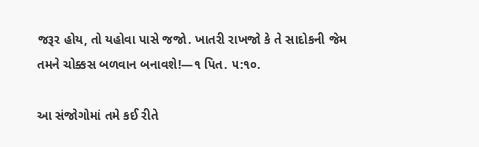જરૂર હોય, તો યહોવા પાસે જજો. ખાતરી રાખજો કે તે સાદોકની જેમ તમને ચોક્કસ બળવાન બનાવશે!—૧ પિત. ૫:૧૦.

આ સંજોગોમાં તમે કઈ રીતે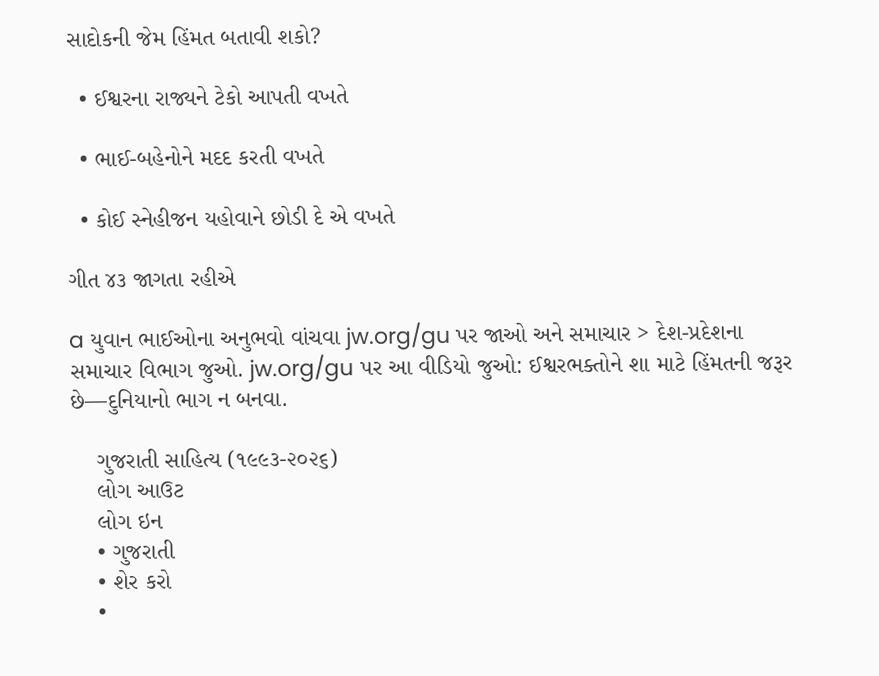સાદોકની જેમ હિંમત બતાવી શકો?

  • ઈશ્વરના રાજ્યને ટેકો આપતી વખતે

  • ભાઈ-બહેનોને મદદ કરતી વખતે

  • કોઈ સ્નેહીજન યહોવાને છોડી દે એ વખતે

ગીત ૪૩ જાગતા રહીએ

a યુવાન ભાઈઓના અનુભવો વાંચવા jw.org/gu પર જાઓ અને સમાચાર > દેશ-પ્રદેશના સમાચાર વિભાગ જુઓ. jw.org/gu પર આ વીડિયો જુઓ: ઈશ્વરભક્તોને શા માટે હિંમતની જરૂર છે—દુનિયાનો ભાગ ન બનવા.

    ગુજરાતી સાહિત્ય (૧૯૯૩-૨૦૨૬)
    લોગ આઉટ
    લોગ ઇન
    • ગુજરાતી
    • શેર કરો
    •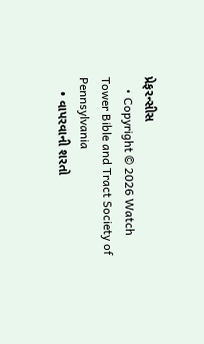પ્રેફરન્સીસ
    • Copyright © 2026 Watch Tower Bible and Tract Society of Pennsylvania
    • વાપરવાની શરતો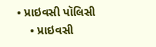• પ્રાઇવસી પૉલિસી
    • પ્રાઇવસી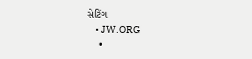સેટિંગ
    • JW.ORG
    •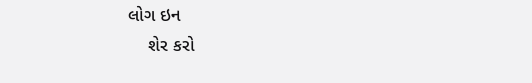લોગ ઇન
    શેર કરો